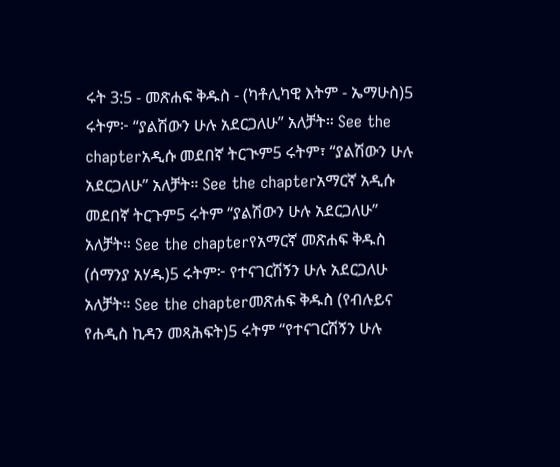ሩት 3:5 - መጽሐፍ ቅዱስ - (ካቶሊካዊ እትም - ኤማሁስ)5 ሩትም፦ “ያልሽውን ሁሉ አደርጋለሁ” አለቻት። See the chapterአዲሱ መደበኛ ትርጒም5 ሩትም፣ “ያልሽውን ሁሉ አደርጋለሁ” አለቻት። See the chapterአማርኛ አዲሱ መደበኛ ትርጉም5 ሩትም “ያልሽውን ሁሉ አደርጋለሁ” አለቻት። See the chapterየአማርኛ መጽሐፍ ቅዱስ (ሰማንያ አሃዱ)5 ሩትም፦ የተናገርሽኝን ሁሉ አደርጋለሁ አለቻት። See the chapterመጽሐፍ ቅዱስ (የብሉይና የሐዲስ ኪዳን መጻሕፍት)5 ሩትም “የተናገርሽኝን ሁሉ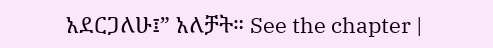አደርጋለሁ፤” አለቻት። See the chapter |